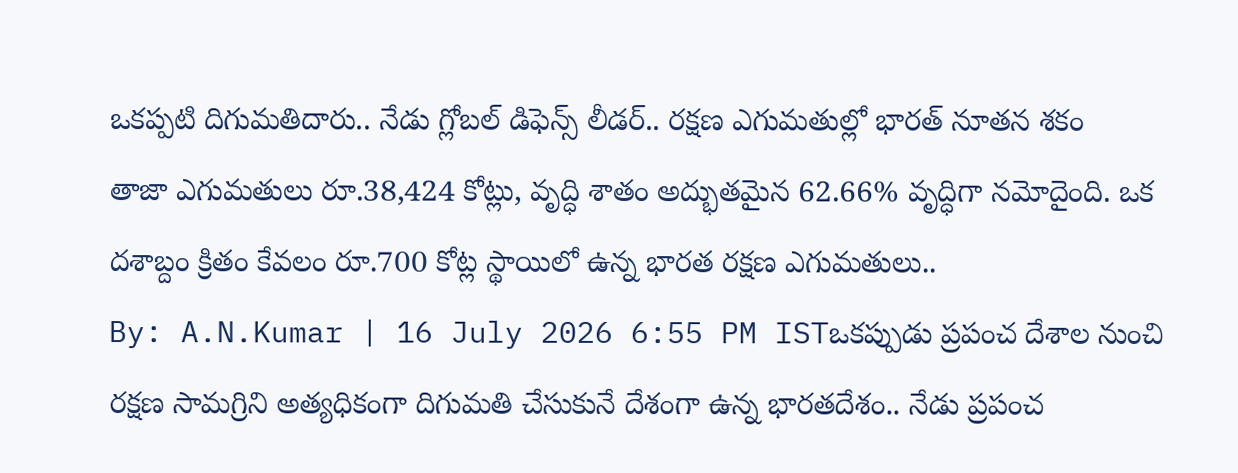ఒకప్పటి దిగుమతిదారు.. నేడు గ్లోబల్ డిఫెన్స్ లీడర్.. రక్షణ ఎగుమతుల్లో భారత్ నూతన శకం
తాజా ఎగుమతులు రూ.38,424 కోట్లు, వృద్ధి శాతం అద్భుతమైన 62.66% వృద్ధిగా నమోదైంది. ఒక దశాబ్దం క్రితం కేవలం రూ.700 కోట్ల స్థాయిలో ఉన్న భారత రక్షణ ఎగుమతులు..
By: A.N.Kumar | 16 July 2026 6:55 PM ISTఒకప్పుడు ప్రపంచ దేశాల నుంచి రక్షణ సామగ్రిని అత్యధికంగా దిగుమతి చేసుకునే దేశంగా ఉన్న భారతదేశం.. నేడు ప్రపంచ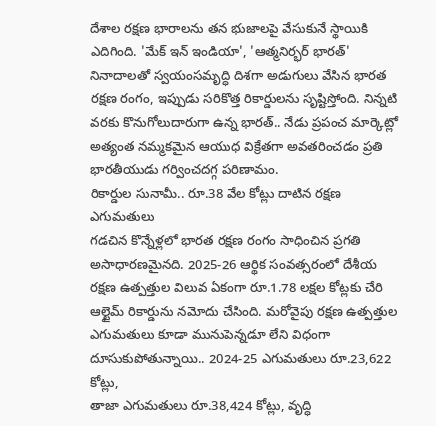దేశాల రక్షణ భారాలను తన భుజాలపై వేసుకునే స్థాయికి ఎదిగింది. 'మేక్ ఇన్ ఇండియా', 'ఆత్మనిర్భర్ భారత్' నినాదాలతో స్వయంసమృద్ధి దిశగా అడుగులు వేసిన భారత రక్షణ రంగం, ఇప్పుడు సరికొత్త రికార్డులను సృష్టిస్తోంది. నిన్నటి వరకు కొనుగోలుదారుగా ఉన్న భారత్.. నేడు ప్రపంచ మార్కెట్లో అత్యంత నమ్మకమైన ఆయుధ విక్రేతగా అవతరించడం ప్రతి భారతీయుడు గర్వించదగ్గ పరిణామం.
రికార్డుల సునామీ.. రూ.38 వేల కోట్లు దాటిన రక్షణ ఎగుమతులు
గడచిన కొన్నేళ్లలో భారత రక్షణ రంగం సాధించిన ప్రగతి అసాధారణమైనది. 2025-26 ఆర్థిక సంవత్సరంలో దేశీయ రక్షణ ఉత్పత్తుల విలువ ఏకంగా రూ.1.78 లక్షల కోట్లకు చేరి ఆల్టైమ్ రికార్డును నమోదు చేసింది. మరోవైపు రక్షణ ఉత్పత్తుల ఎగుమతులు కూడా మునుపెన్నడూ లేని విధంగా దూసుకుపోతున్నాయి.. 2024-25 ఎగుమతులు రూ.23,622 కోట్లు,
తాజా ఎగుమతులు రూ.38,424 కోట్లు, వృద్ధి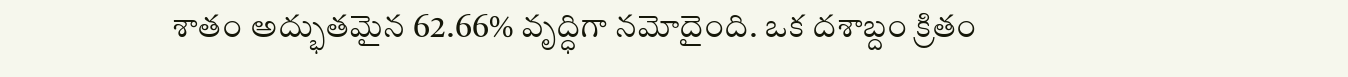శాతం అద్భుతమైన 62.66% వృద్ధిగా నమోదైంది. ఒక దశాబ్దం క్రితం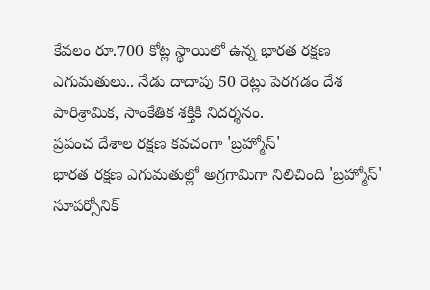కేవలం రూ.700 కోట్ల స్థాయిలో ఉన్న భారత రక్షణ ఎగుమతులు.. నేడు దాదాపు 50 రెట్లు పెరగడం దేశ పారిశ్రామిక, సాంకేతిక శక్తికి నిదర్శనం.
ప్రపంచ దేశాల రక్షణ కవచంగా 'బ్రహ్మోస్'
భారత రక్షణ ఎగుమతుల్లో అగ్రగామిగా నిలిచింది 'బ్రహ్మోస్' సూపర్సోనిక్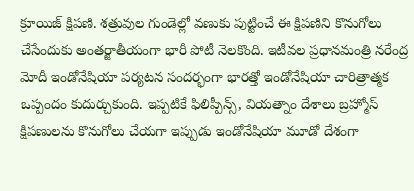క్రూయిజ్ క్షిపణి. శత్రువుల గుండెల్లో వణుకు పుట్టించే ఈ క్షిపణిని కొనుగోలు చేసేందుకు అంతర్జాతీయంగా భారీ పోటీ నెలకొంది. ఇటీవల ప్రధానమంత్రి నరేంద్ర మోదీ ఇండోనేషియా పర్యటన సందర్భంగా భారత్తో ఇండోనేషియా చారిత్రాత్మక ఒప్పందం కుదుర్చుకుంది. ఇప్పటికే ఫిలిప్పీన్స్, వియత్నాం దేశాలు బ్రహ్మోస్ క్షిపణులను కొనుగోలు చేయగా ఇప్పుడు ఇండోనేషియా మూడో దేశంగా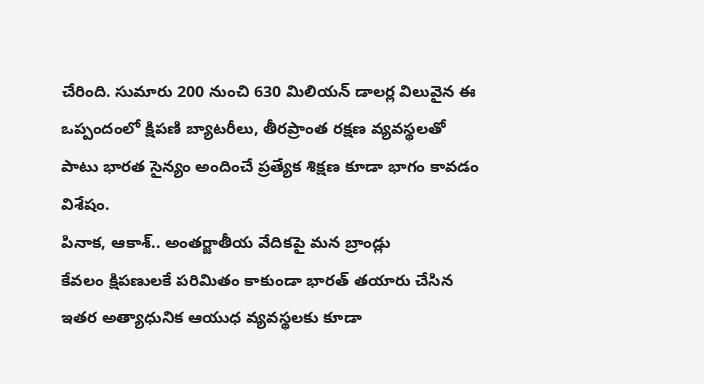చేరింది. సుమారు 200 నుంచి 630 మిలియన్ డాలర్ల విలువైన ఈ ఒప్పందంలో క్షిపణి బ్యాటరీలు, తీరప్రాంత రక్షణ వ్యవస్థలతో పాటు భారత సైన్యం అందించే ప్రత్యేక శిక్షణ కూడా భాగం కావడం విశేషం.
పినాక, ఆకాశ్.. అంతర్జాతీయ వేదికపై మన బ్రాండ్లు
కేవలం క్షిపణులకే పరిమితం కాకుండా భారత్ తయారు చేసిన ఇతర అత్యాధునిక ఆయుధ వ్యవస్థలకు కూడా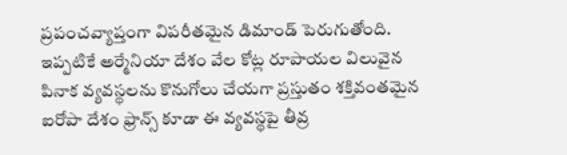ప్రపంచవ్యాప్తంగా విపరీతమైన డిమాండ్ పెరుగుతోంది. ఇప్పటికే అర్మేనియా దేశం వేల కోట్ల రూపాయల విలువైన పినాక వ్యవస్థలను కొనుగోలు చేయగా ప్రస్తుతం శక్తివంతమైన ఐరోపా దేశం ఫ్రాన్స్ కూడా ఈ వ్యవస్థపై తీవ్ర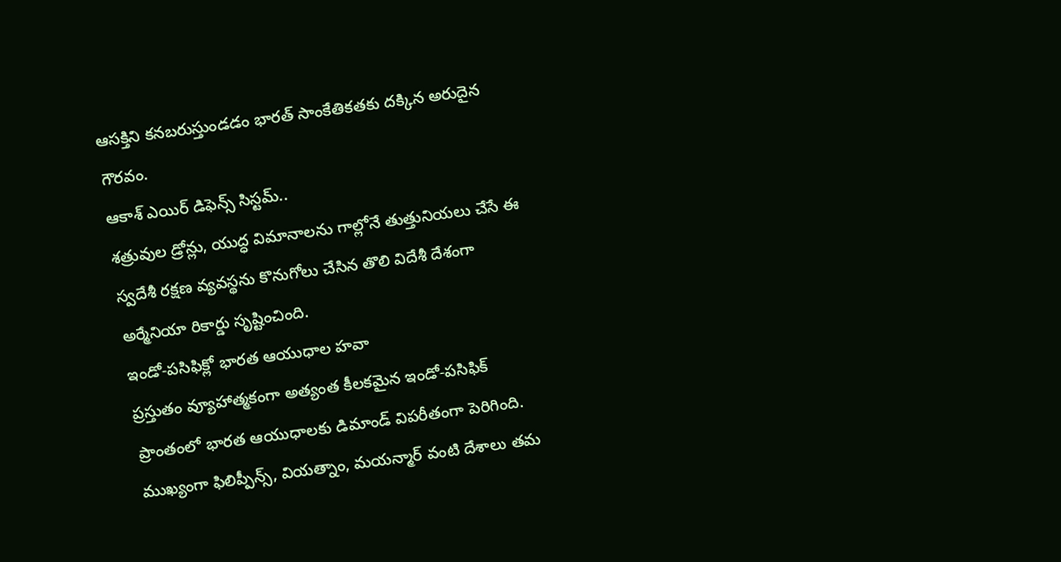ఆసక్తిని కనబరుస్తుండడం భారత్ సాంకేతికతకు దక్కిన అరుదైన గౌరవం.
ఆకాశ్ ఎయిర్ డిఫెన్స్ సిస్టమ్..
శత్రువుల డ్రోన్లు, యుద్ధ విమానాలను గాల్లోనే తుత్తునియలు చేసే ఈ స్వదేశీ రక్షణ వ్యవస్థను కొనుగోలు చేసిన తొలి విదేశీ దేశంగా అర్మేనియా రికార్డు సృష్టించింది.
ఇండో-పసిఫిక్లో భారత ఆయుధాల హవా
ప్రస్తుతం వ్యూహాత్మకంగా అత్యంత కీలకమైన ఇండో-పసిఫిక్ ప్రాంతంలో భారత ఆయుధాలకు డిమాండ్ విపరీతంగా పెరిగింది. ముఖ్యంగా ఫిలిప్పీన్స్, వియత్నాం, మయన్మార్ వంటి దేశాలు తమ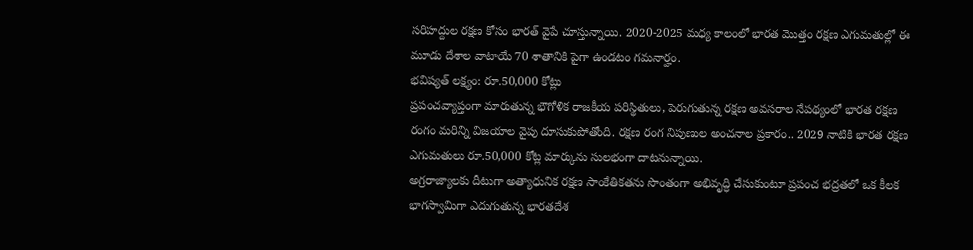సరిహద్దుల రక్షణ కోసం భారత్ వైపే చూస్తున్నాయి. 2020-2025 మధ్య కాలంలో భారత మొత్తం రక్షణ ఎగుమతుల్లో ఈ మూడు దేశాల వాటాయే 70 శాతానికి పైగా ఉండటం గమనార్హం.
భవిష్యత్ లక్ష్యం: రూ.50,000 కోట్లు
ప్రపంచవ్యాప్తంగా మారుతున్న భౌగోళిక రాజకీయ పరిస్థితులు, పెరుగుతున్న రక్షణ అవసరాల నేపథ్యంలో భారత రక్షణ రంగం మరిన్ని విజయాల వైపు దూసుకుపోతోంది. రక్షణ రంగ నిపుణుల అంచనాల ప్రకారం.. 2029 నాటికి భారత రక్షణ ఎగుమతులు రూ.50,000 కోట్ల మార్కును సులభంగా దాటనున్నాయి.
అగ్రరాజ్యాలకు దీటుగా అత్యాధునిక రక్షణ సాంకేతికతను సొంతంగా అభివృద్ధి చేసుకుంటూ ప్రపంచ భద్రతలో ఒక కీలక భాగస్వామిగా ఎదుగుతున్న భారతదేశ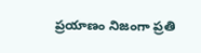ప్రయాణం నిజంగా ప్రతి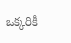ఒక్కరికీ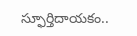స్ఫూర్తిదాయకం..